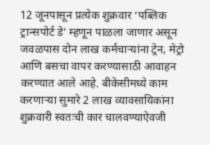12 जूनपासून प्रत्येक शुक्रवार ‘पब्लिक ट्रान्सपोर्ट डे’ म्हणून पाळला जाणार असून जवळपास दोन लाख कर्मचाऱ्यांना ट्रेन, मेट्रो आणि बसचा वापर करण्यासाठी आवाहन करण्यात आले आहे. बीकेसीमध्ये काम करणाऱ्या सुमारे 2 लाख व्यावसायिकांना शुक्रवारी स्वतःची कार चालवण्याऐवजी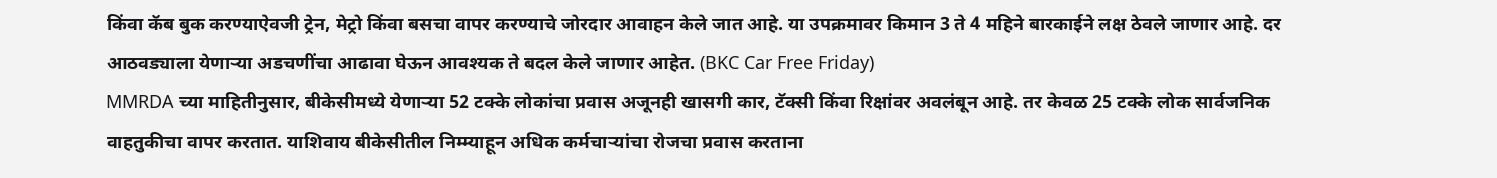किंवा कॅब बुक करण्याऐवजी ट्रेन, मेट्रो किंवा बसचा वापर करण्याचे जोरदार आवाहन केले जात आहे. या उपक्रमावर किमान 3 ते 4 महिने बारकाईने लक्ष ठेवले जाणार आहे. दर आठवड्याला येणाऱ्या अडचणींचा आढावा घेऊन आवश्यक ते बदल केले जाणार आहेत. (BKC Car Free Friday)
MMRDA च्या माहितीनुसार, बीकेसीमध्ये येणाऱ्या 52 टक्के लोकांचा प्रवास अजूनही खासगी कार, टॅक्सी किंवा रिक्षांवर अवलंबून आहे. तर केवळ 25 टक्के लोक सार्वजनिक वाहतुकीचा वापर करतात. याशिवाय बीकेसीतील निम्म्याहून अधिक कर्मचाऱ्यांचा रोजचा प्रवास करताना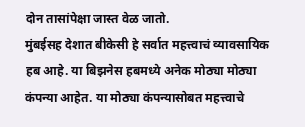दोन तासांपेक्षा जास्त वेळ जातो.
मुंबईसह देशात बीकेसी हे सर्वात महत्त्वाचं व्यावसायिक हब आहे. या बिझनेस हबमध्ये अनेक मोठ्या मोठ्या कंपन्या आहेत. या मोठ्या कंपन्यासोबत महत्त्वाचे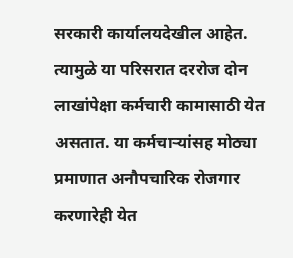सरकारी कार्यालयदेखील आहेत. त्यामुळे या परिसरात दररोज दोन लाखांपेक्षा कर्मचारी कामासाठी येत असतात. या कर्मचाऱ्यांसह मोठ्या प्रमाणात अनौपचारिक रोजगार करणारेही येत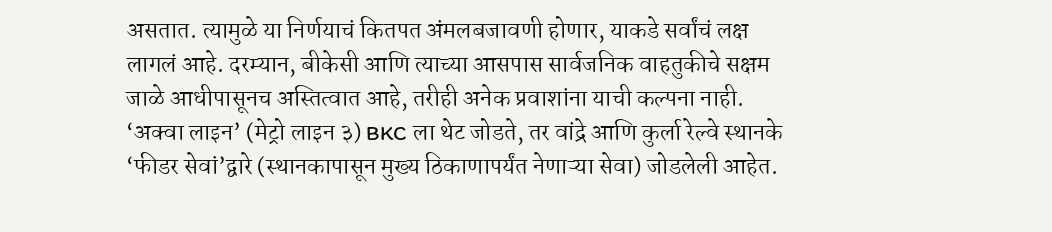असतात. त्यामुळे या निर्णयाचं कितपत अंमलबजावणी होणार, याकडे सर्वांचं लक्ष लागलं आहे. दरम्यान, बीकेसी आणि त्याच्या आसपास सार्वजनिक वाहतुकीचे सक्षम जाळे आधीपासूनच अस्तित्वात आहे, तरीही अनेक प्रवाशांना याची कल्पना नाही. ‘अक्वा लाइन’ (मेट्रो लाइन ३) BKC ला थेट जोडते, तर वांद्रे आणि कुर्ला रेल्वे स्थानके ‘फीडर सेवां’द्वारे (स्थानकापासून मुख्य ठिकाणापर्यंत नेणाऱ्या सेवा) जोडलेली आहेत.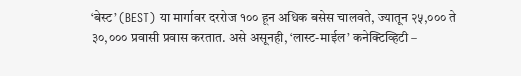‘बेस्ट’ (BEST) या मार्गावर दररोज १०० हून अधिक बसेस चालवते, ज्यातून २५,००० ते ३०,००० प्रवासी प्रवास करतात. असे असूनही, ‘लास्ट-माईल’ कनेक्टिव्हिटी –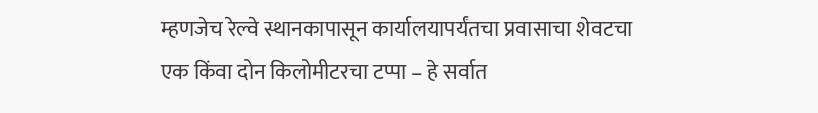म्हणजेच रेल्वे स्थानकापासून कार्यालयापर्यंतचा प्रवासाचा शेवटचा एक किंवा दोन किलोमीटरचा टप्पा – हे सर्वात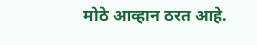मोठे आव्हान ठरत आहे.